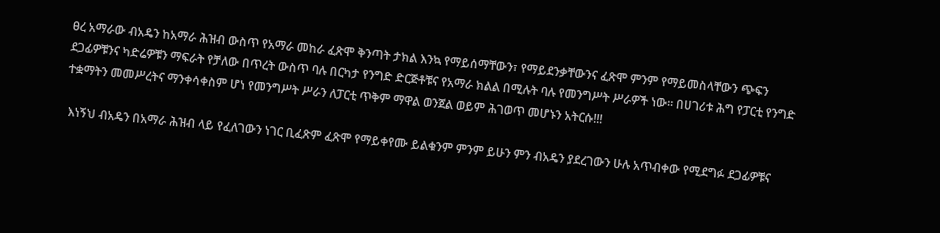ፀረ አማራው ብአዴን ከአማራ ሕዝብ ውስጥ የአማራ መከራ ፈጽሞ ቅንጣት ታክል እንኳ የማይሰማቸውን፣ የማይደንቃቸውንና ፈጽሞ ምንም የማይመስላቸውን ጭፍን ደጋፊዎቹንና ካድሬዎቹን ማፍራት የቻለው በጥረት ውስጥ ባሉ በርካታ የንግድ ድርጅቶቹና የአማራ ክልል በሚሉት ባሉ የመንግሥት ሥራዎች ነው፡፡ በሀገሪቱ ሕግ የፓርቲ የንግድ ተቋማትን መመሥረትና ማንቀሳቀስም ሆነ የመንግሥት ሥራን ለፓርቲ ጥቅም ማዋል ወንጀል ወይም ሕገወጥ መሆኑን አትርሱ!!!

 እነኝህ ብአዴን በአማራ ሕዝብ ላይ የፈለገውን ነገር ቢፈጽም ፈጽሞ የማይቀየሙ ይልቁንም ምንም ይሁን ምን ብአዴን ያደረገውን ሁሉ አጥብቀው የሚደግፉ ደጋፊዎቹና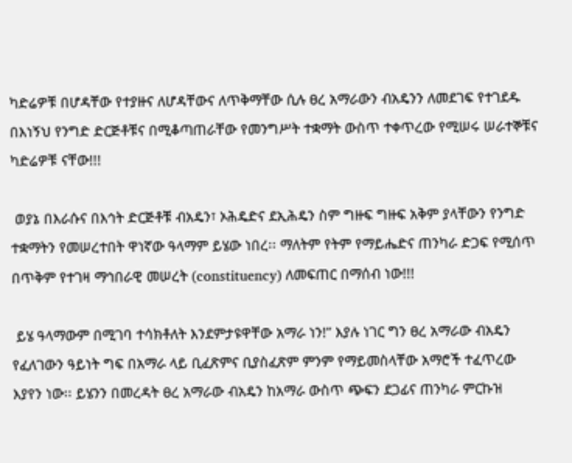ካድሬዎቹ በሆዳቸው የተያዙና ለሆዳቸውና ለጥቅማቸው ሲሉ ፀረ አማራውን ብአዴንን ለመደገፍ የተገደዱ በእነኝህ የንግድ ድርጅቶቹና በሚቆጣጠራቸው የመንግሥት ተቋማት ውስጥ ተቀጥረው የሚሠሩ ሠራተኞቹና ካድሬዎቹ ናቸው!!!

 ወያኔ በእራሱና በእኅት ድርጅቶቹ ብአዴን፣ ኦሕዴድና ደኢሕዴን ስም ግዙፍ ግዙፍ አቅም ያላቸውን የንግድ ተቋማትን የመሠረተበት ዋነኛው ዓላማም ይሄው ነበረ፡፡ ማለትም የትም የማይሔድና ጠንካራ ድጋፍ የሚሰጥ በጥቅም የተገዛ ማኅበራዊ መሠረት (constituency) ለመፍጠር በማሰብ ነው!!!

 ይሄ ዓላማውም በሚገባ ተሳክቶለት እንደምታዩዋቸው አማራ ነን!” እያሉ ነገር ግን ፀረ አማራው ብአዴን የፈለገውን ዓይነት ግፍ በአማራ ላይ ቢፈጽምና ቢያስፈጽም ምንም የማይመስላቸው አማሮች ተፈጥረው እያየን ነው፡፡ ይሄንን በመረዳት ፀረ አማራው ብአዴን ከአማራ ውስጥ ጭፍን ደጋፊና ጠንካራ ምርኩዝ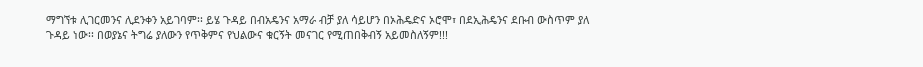ማግኘቱ ሊገርመንና ሊደንቀን አይገባም፡፡ ይሄ ጉዳይ በብአዴንና አማራ ብቻ ያለ ሳይሆን በኦሕዴድና ኦሮሞ፣ በደኢሕዴንና ደቡብ ውስጥም ያለ ጉዳይ ነው፡፡ በወያኔና ትግሬ ያለውን የጥቅምና የህልውና ቁርኝት መናገር የሚጠበቅብኝ አይመስለኝም!!!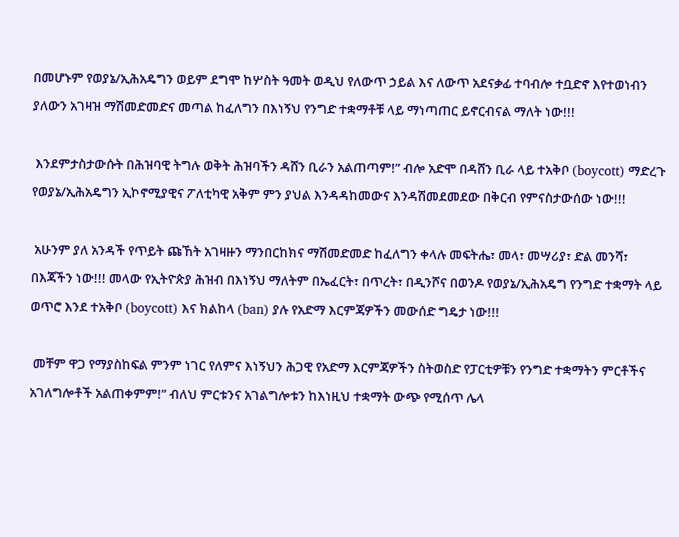በመሆኑም የወያኔ/ኢሕአዴግን ወይም ደግሞ ከሦስት ዓመት ወዲህ የለውጥ ኃይል እና ለውጥ አደናቃፊ ተባብሎ ተቧድኖ እየተወነብን ያለውን አገዛዝ ማሽመድመድና መጣል ከፈለግን በእነኝህ የንግድ ተቋማቶቹ ላይ ማነጣጠር ይኖርብናል ማለት ነው!!!

 እንደምታስታውሱት በሕዝባዊ ትግሉ ወቅት ሕዝባችን ዳሸን ቢራን አልጠጣም!” ብሎ አድሞ በዳሸን ቢራ ላይ ተአቅቦ (boycott) ማድረጉ የወያኔ/ኢሕአዴግን ኢኮኖሚያዊና ፖለቲካዊ አቅም ምን ያህል እንዳዳከመውና እንዳሽመደመደው በቅርብ የምናስታውሰው ነው!!!

 አሁንም ያለ አንዳች የጥይት ጩኸት አገዛዙን ማንበርከክና ማሽመድመድ ከፈለግን ቀላሉ መፍትሔ፣ መላ፣ መሣሪያ፣ ድል መንሻ፣ በእጃችን ነው!!! መላው የኢትዮጵያ ሕዝብ በእነኝህ ማለትም በኤፈርት፣ በጥረት፣ በዲንሾና በወንዶ የወያኔ/ኢሕአዴግ የንግድ ተቋማት ላይ ወጥሮ እንደ ተአቅቦ (boycott) እና ክልከላ (ban) ያሉ የአድማ እርምጃዎችን መውሰድ ግዴታ ነው!!!

 መቸም ዋጋ የማያስከፍል ምንም ነገር የለምና እነኝህን ሕጋዊ የአድማ እርምጃዎችን ስትወስድ የፓርቲዎቹን የንግድ ተቋማትን ምርቶችና አገለግሎቶች አልጠቀምም!” ብለህ ምርቱንና አገልግሎቱን ከእነዚህ ተቋማት ውጭ የሚሰጥ ሌላ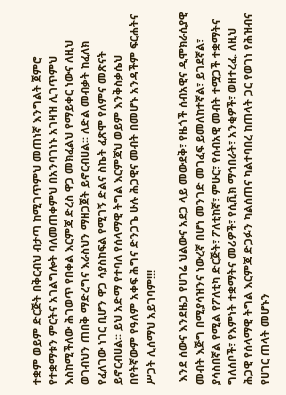ተቋም ወይም ድርጅት በቅርብህ ብታጣ ከሚገጥምህ መጠነኛ እንግልት ጀምሮ የተቋማቱን ምርትና አገልግሎት ባለመጠቀምህ በአንባገነኑ አገዛዝ ሊገጥምህ እስከሚችለው ሕገወጥ የበቀል እርምጃ ድረስ ዋጋ መክፈልህ የማይቀር ነውና ለዚህ ወገብህን ጠበቅ ማድረግና እራስህን ማዘጋጀት ይኖርብሀል፡፡ ለድል መብቃት ከፈለክ የፈለገው ነገር ቢሆን ዋጋ ሳያስከፍል የሚገኝ ድልና ስኬት ፈጽሞ የለምና መጽናት ይኖርብሀል፡፡ ይህ አድማ የተባለ የሰላማዊ ትግል እርምጃህ ወይም እንቅስቃሴህ በየትኛውም የዓለም አቀፍ ሕግና ድንጋጌ ሁሉ ሕጋዊና መብት በመሆኑ አንዳችም ፍርሐትና ሥጋት ሊሰማህ አይገባም!!!

 እንደ ሰውና እንደዜጋ የሀገሬ ህልውና አደጋ ላይ መውደቅ፣ የዜጎች ሰብአዊና ዲሞክራሲያዊ መብት እጅግ በሚያሳዝንና ነውረኛ በሆነ መንገድ መገፈፍ ይመለከተኛል፣ ይገደኛል፣ ያሳስበኛል የሚል የፖለቲካ ድርጅት፣ ፖለቲከኛ፣ ምሁር፣ የሰብአዊ መብት ተሟጋች ተቋማትና ግለሰቦች፣ የእምነት ተቋማትና መሪዎች፣ የሲቪክ ማኅበራት፣ አንቂዎች፣ ወዘተረፈ. ለዚህ ሕጋዊ የሰላማዊ ትግል እርምጃ ድጋፉን ካልሰጠና ካልተባበረ ከጠላት ጋር የወገነ የሕዝብና የሀገር ጠላት መሆኑን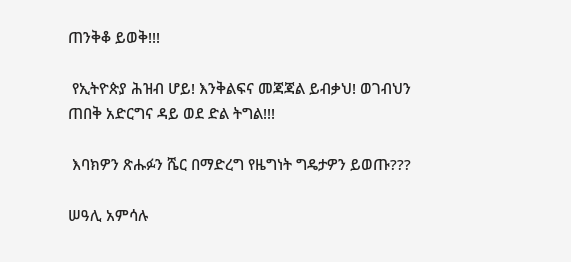ጠንቅቆ ይወቅ!!!

 የኢትዮጵያ ሕዝብ ሆይ! እንቅልፍና መጃጃል ይብቃህ! ወገብህን ጠበቅ አድርግና ዳይ ወደ ድል ትግል!!!

 እባክዎን ጽሑፉን ሼር በማድረግ የዜግነት ግዴታዎን ይወጡ???

ሠዓሊ አምሳሉ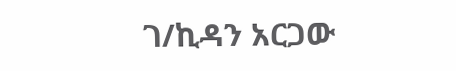ገ/ኪዳን አርጋው